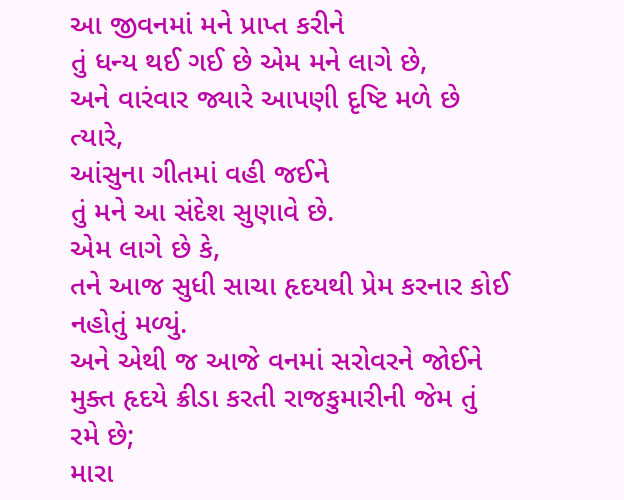આ જીવનમાં મને પ્રાપ્ત કરીને
તું ધન્ય થઈ ગઈ છે એમ મને લાગે છે,
અને વારંવાર જ્યારે આપણી દૃષ્ટિ મળે છે ત્યારે,
આંસુના ગીતમાં વહી જઈને
તું મને આ સંદેશ સુણાવે છે.
એમ લાગે છે કે,
તને આજ સુધી સાચા હૃદયથી પ્રેમ કરનાર કોઈ નહોતું મળ્યું.
અને એથી જ આજે વનમાં સરોવરને જોઈને
મુક્ત હૃદયે ક્રીડા કરતી રાજકુમારીની જેમ તું રમે છે;
મારા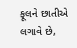ફૂલને છાતીએ લગાવે છે,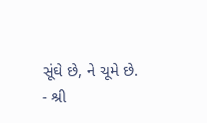સૂંઘે છે, ને ચૂમે છે.
- શ્રી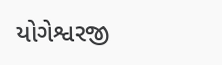યોગેશ્વરજી